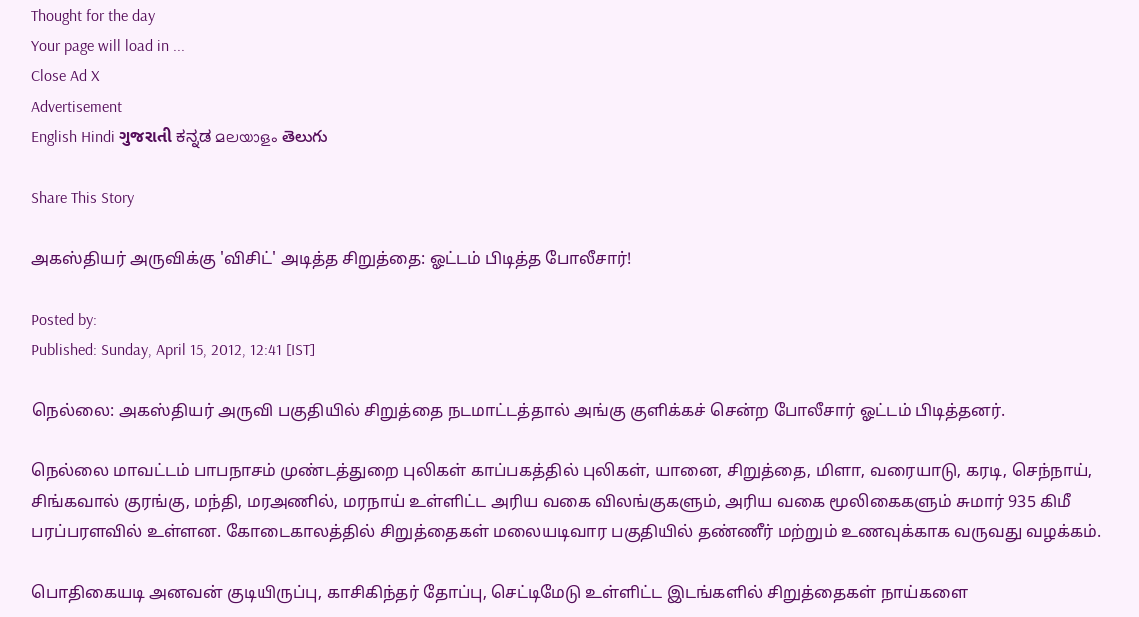Thought for the day
Your page will load in ...
Close Ad X
Advertisement
English Hindi ગુજરાતી ಕನ್ನಡ മലയാളം తెలుగు

Share This Story

அகஸ்தியர் அருவிக்கு 'விசிட்' அடித்த சிறுத்தை: ஓட்டம் பிடித்த போலீசார்!

Posted by:
Published: Sunday, April 15, 2012, 12:41 [IST]

நெல்லை: அகஸ்தியர் அருவி பகுதியில் சிறுத்தை நடமாட்டத்தால் அங்கு குளிக்கச் சென்ற போலீசார் ஓட்டம் பிடித்தனர்.

நெல்லை மாவட்டம் பாபநாசம் முண்டத்துறை புலிகள் காப்பகத்தில் புலிகள், யானை, சிறுத்தை, மிளா, வரையாடு, கரடி, செந்நாய், சிங்கவால் குரங்கு, மந்தி, மரஅணில், மரநாய் உள்ளிட்ட அரிய வகை விலங்குகளும், அரிய வகை மூலிகைகளும் சுமார் 935 கிமீ பரப்பரளவில் உள்ளன. கோடைகாலத்தில் சிறுத்தைகள் மலையடிவார பகுதியில் தண்ணீர் மற்றும் உணவுக்காக வருவது வழக்கம்.

பொதிகையடி அனவன் குடியிருப்பு, காசிகிந்தர் தோப்பு, செட்டிமேடு உள்ளிட்ட இடங்களில் சிறுத்தைகள் நாய்களை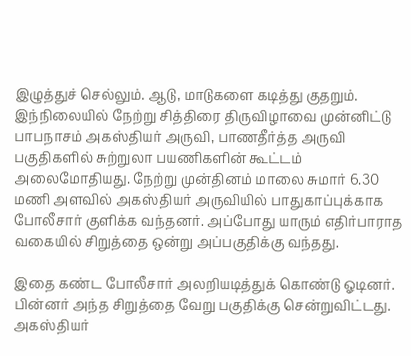இழுத்துச் செல்லும். ஆடு, மாடுகளை கடித்து குதறும். இந்நிலையில் நேற்று சித்திரை திருவிழாவை முன்னிட்டு பாபநாசம் அகஸ்தியர் அருவி, பாணதீர்த்த அருவி பகுதிகளில் சுற்றுலா பயணிகளின் கூட்டம் அலைமோதியது. நேற்று முன்தினம் மாலை சுமார் 6.30 மணி அளவில் அகஸ்தியர் அருவியில் பாதுகாப்புக்காக போலீசார் குளிக்க வந்தனர். அப்போது யாரும் எதிர்பாராத வகையில் சிறுத்தை ஒன்று அப்பகுதிக்கு வந்தது.

இதை கண்ட போலீசார் அலறியடித்துக் கொண்டு ஓடினர். பின்னர் அந்த சிறுத்தை வேறு பகுதிக்கு சென்றுவிட்டது. அகஸ்தியர்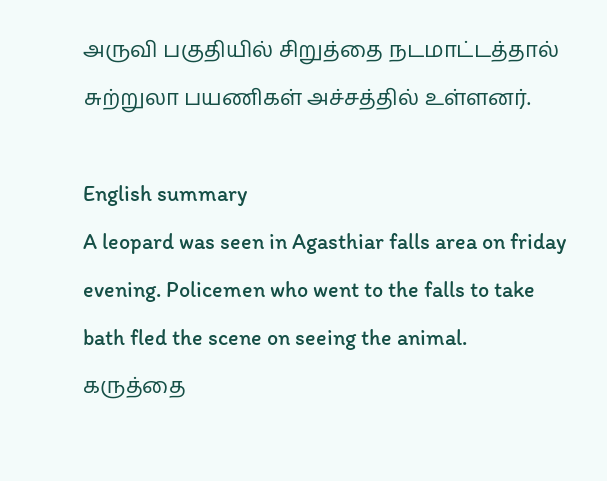அருவி பகுதியில் சிறுத்தை நடமாட்டத்தால் சுற்றுலா பயணிகள் அச்சத்தில் உள்ளனர்.

English summary
A leopard was seen in Agasthiar falls area on friday evening. Policemen who went to the falls to take bath fled the scene on seeing the animal.
கருத்தை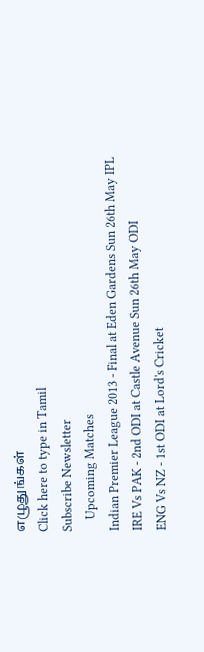எழுதுங்கள்
Click here to type in Tamil
Subscribe Newsletter
    Upcoming Matches
Indian Premier League 2013 - Final at Eden Gardens Sun 26th May IPL
IRE Vs PAK - 2nd ODI at Castle Avenue Sun 26th May ODI
ENG Vs NZ - 1st ODI at Lord's Cricket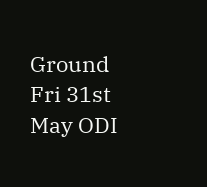Ground Fri 31st May ODI